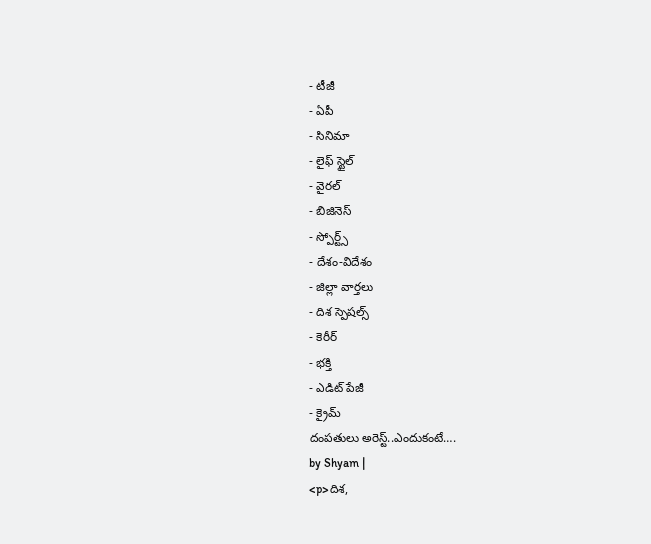- టీజీ
- ఏపీ
- సినిమా
- లైఫ్ స్టైల్
- వైరల్
- బిజినెస్
- స్పోర్ట్స్
- దేశం-విదేశం
- జిల్లా వార్తలు
- దిశ స్పెషల్స్
- కెరీర్
- భక్తి
- ఎడిట్ పేజీ
- క్రైమ్
దంపతులు అరెస్ట్..ఎందుకంటే….
by Shyam |
<p>దిశ,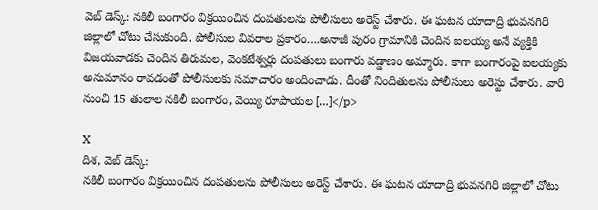వెబ్ డెస్క్: నకిలీ బంగారం విక్రయించిన దంపతులను పోలీసులు అరెస్ట్ చేశారు. ఈ ఘటన యాదాద్రి భువనగిరి జిల్లాలో చోటు చేసుకుంది. పోలీసుల వివరాల ప్రకారం….అనాజీ పురం గ్రామానికి చెందిన ఐలయ్య అనే వ్యక్తికి విజయవాడకు చెందిన తిరుమల, వెంకటేశ్వర్లు దంపతులు బంగారు వడ్డాణం అమ్మారు. కాగా బంగారంపై ఐలయ్యకు అనుమానం రావడంతో పోలీసులకు సమాచారం అందించాడు. దీంతో నిందితులను పోలీసులు అరెస్టు చేశారు. వారి నుంచి 15 తులాల నకిలీ బంగారం, వెయ్యి రూపాయల […]</p>

X
దిశ, వెబ్ డెస్క్:
నకిలీ బంగారం విక్రయించిన దంపతులను పోలీసులు అరెస్ట్ చేశారు. ఈ ఘటన యాదాద్రి భువనగిరి జిల్లాలో చోటు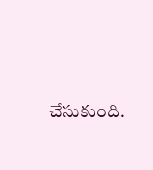చేసుకుంది.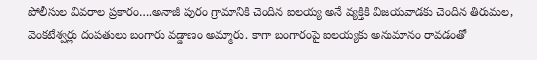పోలీసుల వివరాల ప్రకారం….అనాజీ పురం గ్రామానికి చెందిన ఐలయ్య అనే వ్యక్తికి విజయవాడకు చెందిన తిరుమల, వెంకటేశ్వర్లు దంపతులు బంగారు వడ్డాణం అమ్మారు. కాగా బంగారంపై ఐలయ్యకు అనుమానం రావడంతో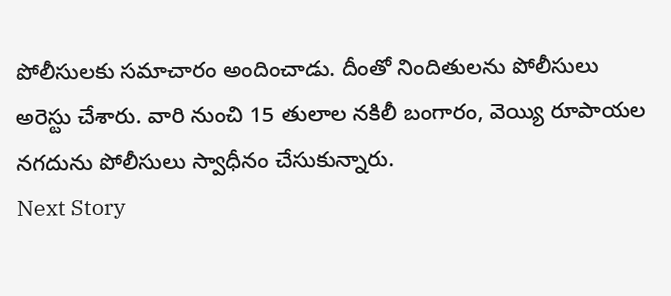పోలీసులకు సమాచారం అందించాడు. దీంతో నిందితులను పోలీసులు అరెస్టు చేశారు. వారి నుంచి 15 తులాల నకిలీ బంగారం, వెయ్యి రూపాయల నగదును పోలీసులు స్వాధీనం చేసుకున్నారు.
Next Story